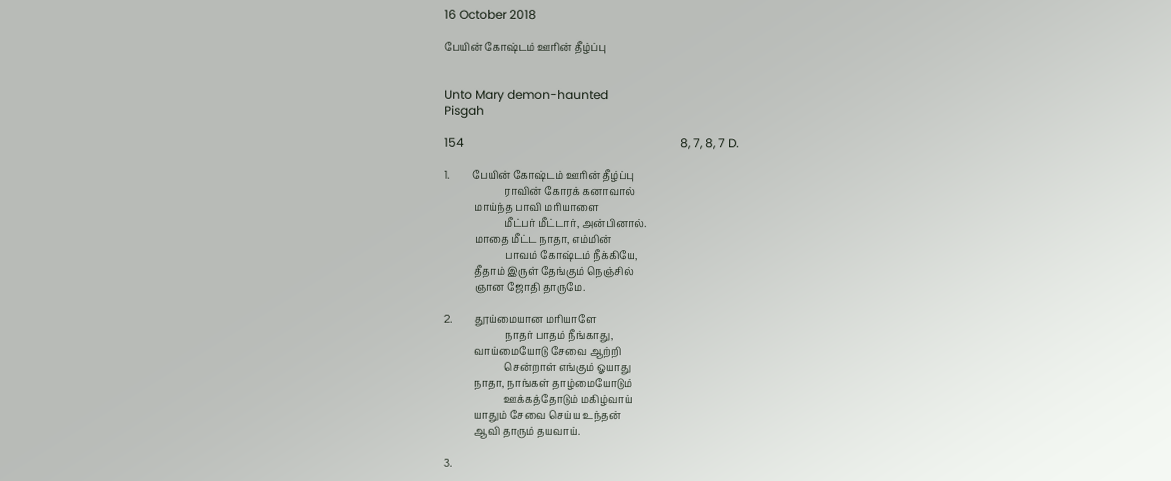16 October 2018

பேயின் கோஷ்டம் ஊரின் தீழ்ப்பு


Unto Mary demon-haunted
Pisgah

154                                                                        8, 7, 8, 7 D.

1.         பேயின் கோஷ்டம் ஊரின் தீழ்ப்பு
                        ராவின் கோரக் கனாவால்
            மாய்ந்த பாவி மரியாளை
                        மீட்பர் மீட்டார், அன்பினால்.
            மாதை மீட்ட நாதா, எம்மின்
                        பாவம் கோஷ்டம் நீக்கியே,
            தீதாம் இருள் தேங்கும் நெஞ்சில்
            ஞான ஜோதி தாருமே.

2.         தூய்மையான மரியாளே
                        நாதர் பாதம் நீங்காது,
            வாய்மையோடு சேவை ஆற்றி
                        சென்றாள் எங்கும் ஓயாது
            நாதா, நாங்கள் தாழ்மையோடும்
                        ஊக்கத்தோடும் மகிழ்வாய்
            யாதும் சேவை செய்ய உந்தன்
            ஆவி தாரும் தயவாய்.

3.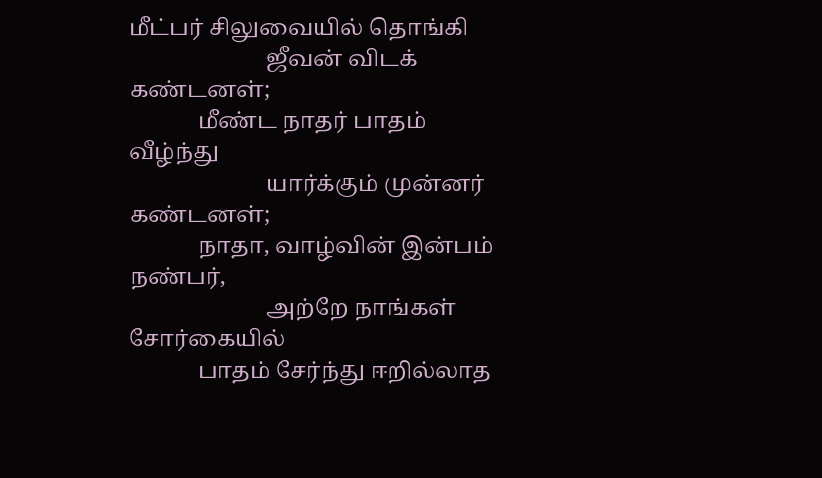மீட்பர் சிலுவையில் தொங்கி
                        ஜீவன் விடக் கண்டனள்;
            மீண்ட நாதர் பாதம் வீழ்ந்து
                        யார்க்கும் முன்னர் கண்டனள்;
            நாதா, வாழ்வின் இன்பம் நண்பர்,
                        அற்றே நாங்கள் சோர்கையில்
            பாதம் சேர்ந்து ஈறில்லாத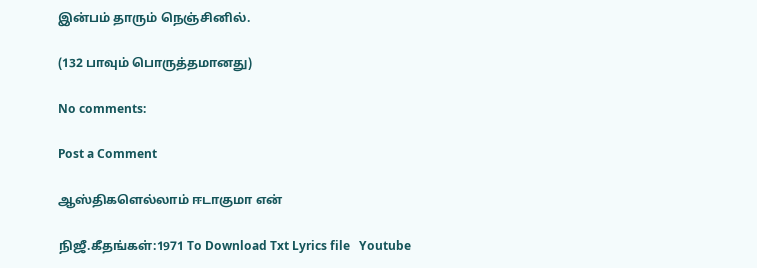இன்பம் தாரும் நெஞ்சினில்.

(132 பாவும் பொருத்தமானது)

No comments:

Post a Comment

ஆஸ்திகளெல்லாம் ஈடாகுமா என்

நிஜீ.கீதங்கள்:1971 To Download Txt Lyrics file   Youtube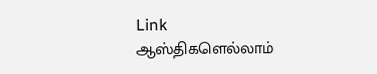Link                      ஆஸ்திகளெல்லாம்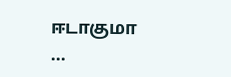ஈடாகுமா    ...